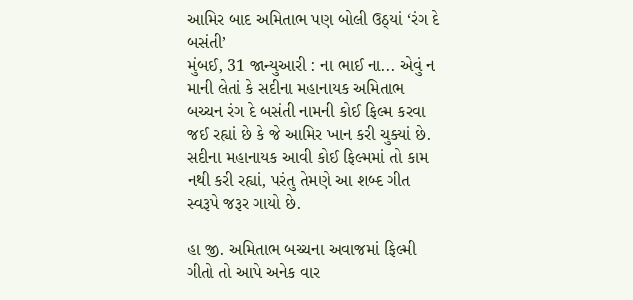આમિર બાદ અમિતાભ પણ બોલી ઉઠ્યાં ‘રંગ દે બસંતી’
મુંબઈ, 31 જાન્યુઆરી : ના ભાઈ ના... એવું ન માની લેતાં કે સદીના મહાનાયક અમિતાભ બચ્ચન રંગ દે બસંતી નામની કોઈ ફિલ્મ કરવા જઈ રહ્યાં છે કે જે આમિર ખાન કરી ચુક્યાં છે. સદીના મહાનાયક આવી કોઈ ફિલ્મમાં તો કામ નથી કરી રહ્યાં, પરંતુ તેમણે આ શબ્દ ગીત સ્વરૂપે જરૂર ગાયો છે.

હા જી. અમિતાભ બચ્ચના અવાજમાં ફિલ્મી ગીતો તો આપે અનેક વાર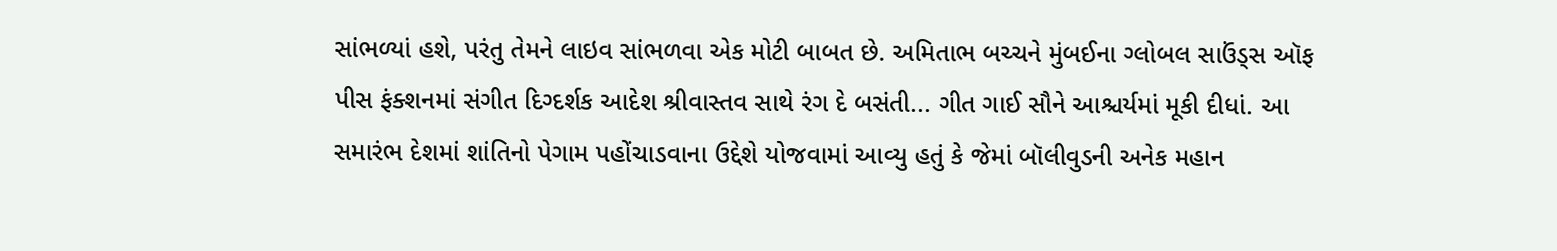સાંભળ્યાં હશે, પરંતુ તેમને લાઇવ સાંભળવા એક મોટી બાબત છે. અમિતાભ બચ્ચને મુંબઈના ગ્લોબલ સાઉંડ્સ ઑફ પીસ ફંક્શનમાં સંગીત દિગ્દર્શક આદેશ શ્રીવાસ્તવ સાથે રંગ દે બસંતી... ગીત ગાઈ સૌને આશ્ચર્યમાં મૂકી દીધાં. આ સમારંભ દેશમાં શાંતિનો પેગામ પહોંચાડવાના ઉદ્દેશે યોજવામાં આવ્યુ હતું કે જેમાં બૉલીવુડની અનેક મહાન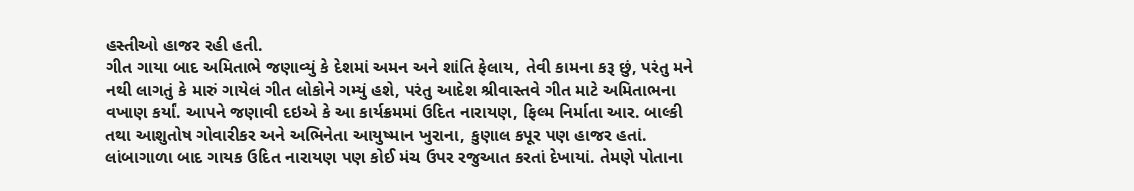હસ્તીઓ હાજર રહી હતી.
ગીત ગાયા બાદ અમિતાભે જણાવ્યું કે દેશમાં અમન અને શાંતિ ફેલાય, તેવી કામના કરૂ છું, પરંતુ મને નથી લાગતું કે મારું ગાયેલં ગીત લોકોને ગમ્યું હશે, પરંતુ આદેશ શ્રીવાસ્તવે ગીત માટે અમિતાભના વખાણ કર્યાં. આપને જણાવી દઇએ કે આ કાર્યક્રમમાં ઉદિત નારાયણ, ફિલ્મ નિર્માતા આર. બાલ્કી તથા આશુતોષ ગોવારીકર અને અભિનેતા આયુષ્માન ખુરાના, કુણાલ કપૂર પણ હાજર હતાં. લાંબાગાળા બાદ ગાયક ઉદિત નારાયણ પણ કોઈ મંચ ઉપર રજુઆત કરતાં દેખાયાં. તેમણે પોતાના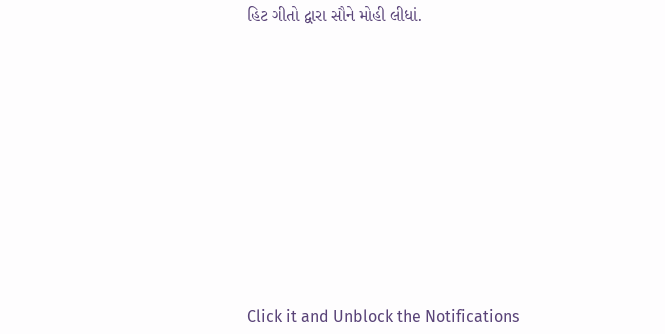હિટ ગીતો દ્વારા સૌને મોહી લીધાં.












Click it and Unblock the Notifications